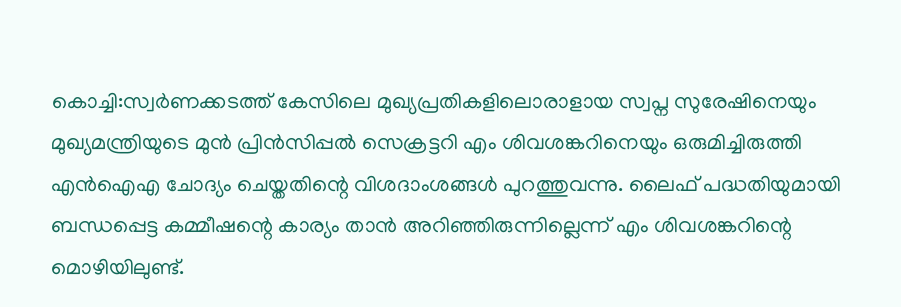കൊച്ചി:സ്വർണക്കടത്ത് കേസിലെ മുഖ്യപ്രതികളിലൊരാളായ സ്വപ്ന സുരേഷിനെയും മുഖ്യമന്ത്രിയുടെ മുൻ പ്രിൻസിപ്പൽ സെക്രട്ടറി എം ശിവശങ്കറിനെയും ഒരുമിച്ചിരുത്തി എൻഐഎ ചോദ്യം ചെയ്തതിന്റെ വിശദാംശങ്ങൾ പുറത്തുവന്നു. ലൈഫ് പദ്ധതിയുമായി ബന്ധപ്പെട്ട കമ്മീഷന്റെ കാര്യം താൻ അറിഞ്ഞിരുന്നില്ലെന്ന് എം ശിവശങ്കറിന്റെ മൊഴിയിലുണ്ട്.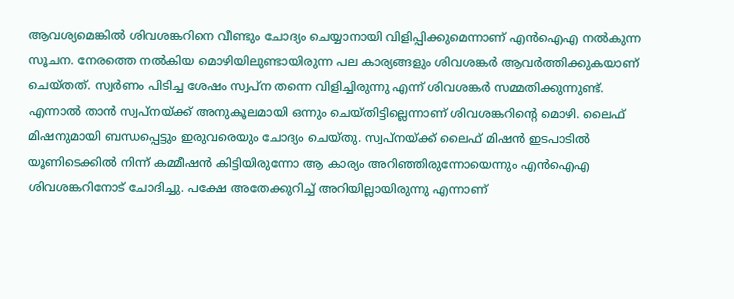ആവശ്യമെങ്കിൽ ശിവശങ്കറിനെ വീണ്ടും ചോദ്യം ചെയ്യാനായി വിളിപ്പിക്കുമെന്നാണ് എൻഐഎ നൽകുന്ന സൂചന. നേരത്തെ നൽകിയ മൊഴിയിലുണ്ടായിരുന്ന പല കാര്യങ്ങളും ശിവശങ്കർ ആവർത്തിക്കുകയാണ് ചെയ്തത്. സ്വർണം പിടിച്ച ശേഷം സ്വപ്ന തന്നെ വിളിച്ചിരുന്നു എന്ന് ശിവശങ്കർ സമ്മതിക്കുന്നുണ്ട്. എന്നാൽ താൻ സ്വപ്നയ്ക്ക് അനുകൂലമായി ഒന്നും ചെയ്തിട്ടില്ലെന്നാണ് ശിവശങ്കറിന്റെ മൊഴി. ലൈഫ് മിഷനുമായി ബന്ധപ്പെട്ടും ഇരുവരെയും ചോദ്യം ചെയ്തു. സ്വപ്നയ്ക്ക് ലൈഫ് മിഷൻ ഇടപാടിൽ യൂണിടെക്കിൽ നിന്ന് കമ്മീഷൻ കിട്ടിയിരുന്നോ ആ കാര്യം അറിഞ്ഞിരുന്നോയെന്നും എൻഐഎ ശിവശങ്കറിനോട് ചോദിച്ചു. പക്ഷേ അതേക്കുറിച്ച് അറിയില്ലായിരുന്നു എന്നാണ്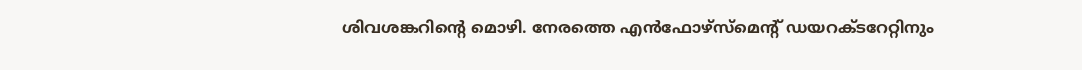ശിവശങ്കറിന്റെ മൊഴി. നേരത്തെ എൻഫോഴ്സ്മെന്റ് ഡയറക്ടറേറ്റിനും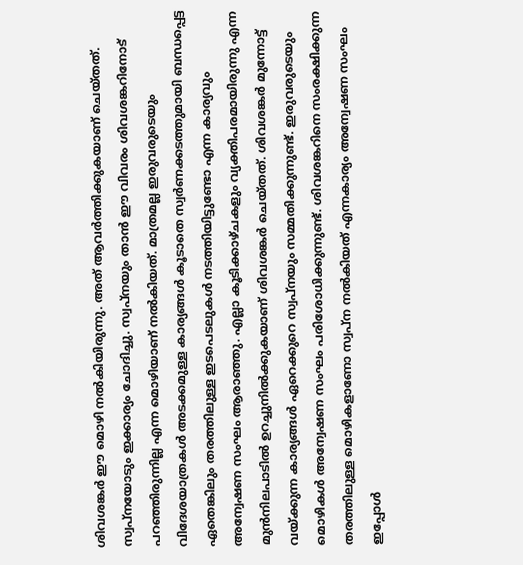ശിവശങ്കർ ഈ മൊഴി നൽകിയിരുന്നു. അത് ആവർത്തിക്കുകയാണ് ചെയ്തത്. സ്വപ്നയോടും ഇക്കാര്യം ചോദിച്ചു. സ്വപ്നയും താൻ ഈ വിവരം ശിവശങ്കറിനോട് പറഞ്ഞിരുന്നില്ല എന്ന മൊഴിയാണ് നൽകിയത്. മാത്രമല്ല ഇരുവരുടെയും വിദേശയാത്രകൾ അടക്കമുള്ള കാര്യങ്ങൾ കൂടാതെ സ്വർണക്കടത്തുമായി ബന്ധപ്പെട്ട ഏതെങ്കിലും തരത്തിലുള്ള ഇടപെടലുകൾ നടത്തിയിട്ടുണ്ടോ എന്ന കാര്യവും അന്വേഷണ സംഘം ആരാഞ്ഞു. എല്ലാ കൂടിക്കാഴ്ചകളും വ്യക്തിപരമായിരുന്നു എന്ന മുൻനിലപാടിൽ ഉറച്ചുനിൽക്കുകയാണ് ശിവശങ്കർ ചെയ്തത്. ശിവശങ്കർ മുന്നോട്ട് വയ്ക്കുന്ന കാര്യങ്ങൾ ഏറെക്കുറെ സ്വപ്നയും സമ്മതിക്കുന്നുണ്ട്. ഇരുവരുടെയും മൊഴികൾ അന്വേഷണ സംഘം പരിശോധിക്കുന്നുണ്ട്. ശിവശങ്കറിനെ സംരക്ഷിക്കുന്ന തരത്തിലുള്ള മൊഴികളാണോ സ്വപ്ന നൽകിയത് എന്നകാര്യം അന്വേഷണ സംഘം ഇപ്പോൾ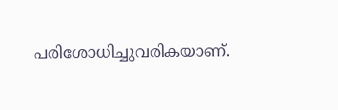പരിശോധിച്ചുവരികയാണ്.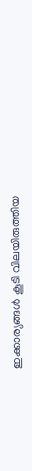ഇക്കാര്യങ്ങൾ കൂടി വിലയിരുത്തിയ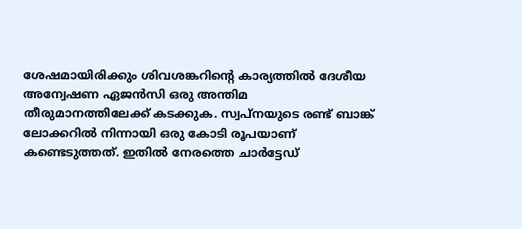ശേഷമായിരിക്കും ശിവശങ്കറിന്റെ കാര്യത്തിൽ ദേശീയ അന്വേഷണ ഏജൻസി ഒരു അന്തിമ തീരുമാനത്തിലേക്ക് കടക്കുക. സ്വപ്നയുടെ രണ്ട് ബാങ്ക് ലോക്കറിൽ നിന്നായി ഒരു കോടി രൂപയാണ് കണ്ടെടുത്തത്. ഇതിൽ നേരത്തെ ചാർട്ടേഡ്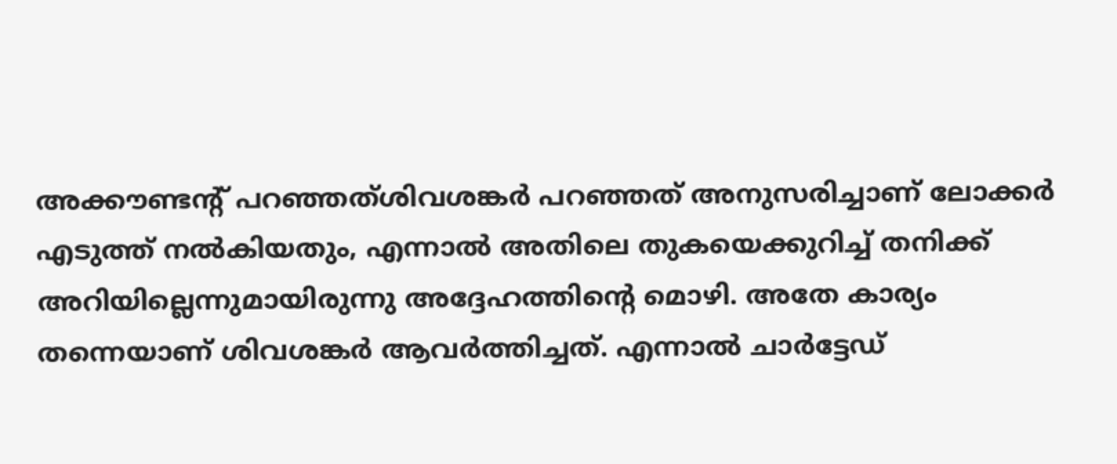അക്കൗണ്ടന്റ് പറഞ്ഞത്ശിവശങ്കർ പറഞ്ഞത് അനുസരിച്ചാണ് ലോക്കർ എടുത്ത് നൽകിയതും, എന്നാൽ അതിലെ തുകയെക്കുറിച്ച് തനിക്ക് അറിയില്ലെന്നുമായിരുന്നു അദ്ദേഹത്തിന്റെ മൊഴി. അതേ കാര്യം തന്നെയാണ് ശിവശങ്കർ ആവർത്തിച്ചത്. എന്നാൽ ചാർട്ടേഡ്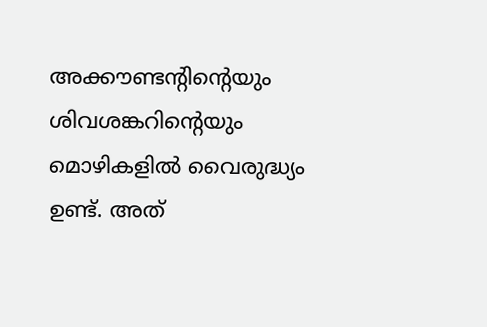അക്കൗണ്ടന്റിന്റെയും ശിവശങ്കറിന്റെയും മൊഴികളിൽ വൈരുദ്ധ്യം ഉണ്ട്. അത്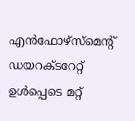എൻഫോഴ്സ്മെന്റ് ഡയറക്ടറേറ്റ് ഉൾപ്പെടെ മറ്റ്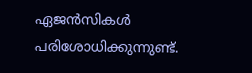ഏജൻസികൾ പരിശോധിക്കുന്നുണ്ട്.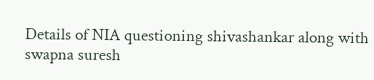Details of NIA questioning shivashankar along with swapna suresh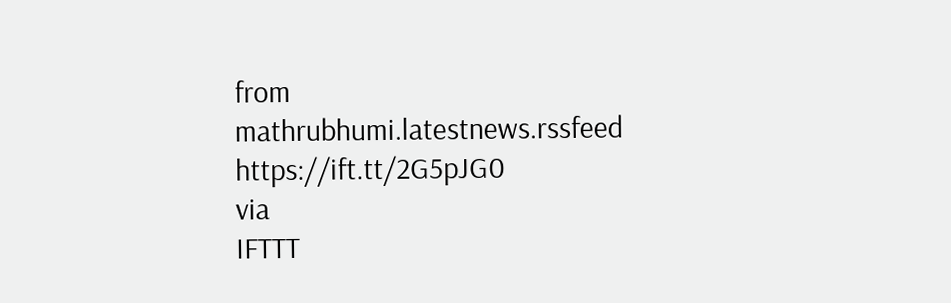from mathrubhumi.latestnews.rssfeed https://ift.tt/2G5pJG0
via
IFTTT